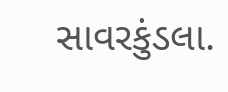સાવરકુંડલા.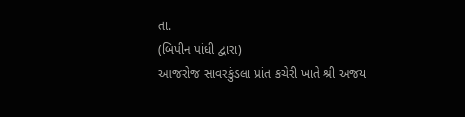તા.
(બિપીન પાંધી દ્વારા)
આજરોજ સાવરકુંડલા પ્રાંત કચેરી ખાતે શ્રી અજય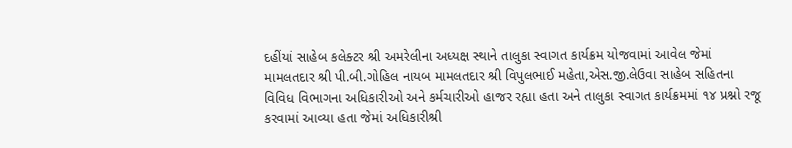દહીંયાં સાહેબ કલેક્ટર શ્રી અમરેલીના અધ્યક્ષ સ્થાને તાલુકા સ્વાગત કાર્યક્રમ યોજવામાં આવેલ જેમાં મામલતદાર શ્રી પી.બી.ગોહિલ નાયબ મામલતદાર શ્રી વિપુલભાઈ મહેતા,એસ.જી.લેઉવા સાહેબ સહિતના વિવિધ વિભાગના અધિકારીઓ અને કર્મચારીઓ હાજર રહ્યા હતા અને તાલુકા સ્વાગત કાર્યક્રમમાં ૧૪ પ્રશ્નો રજૂ કરવામાં આવ્યા હતા જેમાં અધિકારીશ્રી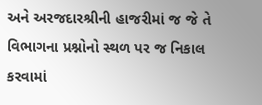અને અરજદારશ્રીની હાજરીમાં જ જે તે વિભાગના પ્રશ્નોનો સ્થળ પર જ નિકાલ કરવામાં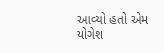આવ્યો હતો એમ યોગેશ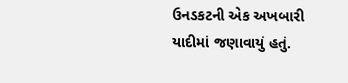ઉનડકટની એક અખબારી યાદીમાં જણાવાયું હતું.